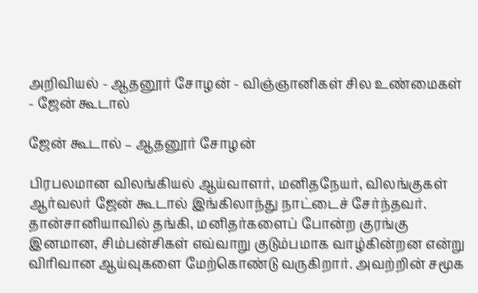அறிவியல் - ஆதனூர் சோழன் - விஞ்ஞானிகள் சில உண்மைகள் - ஜேன் கூடால்

ஜேன் கூடால் – ஆதனூர் சோழன்

பிரபலமான விலங்கியல் ஆய்வாளர், மனிதநேயர், விலங்குகள் ஆர்வலர் ஜேன் கூடால் இங்கிலாந்து நாட்டைச் சேர்ந்தவர். தான்சானியாவில் தங்கி, மனிதர்களைப் போன்ற குரங்கு இனமான, சிம்பன்சிகள் எவ்வாறு குடும்பமாக வாழ்கின்றன என்று விரிவான ஆய்வுகளை மேற்கொண்டு வருகிறார். அவற்றின் சமூக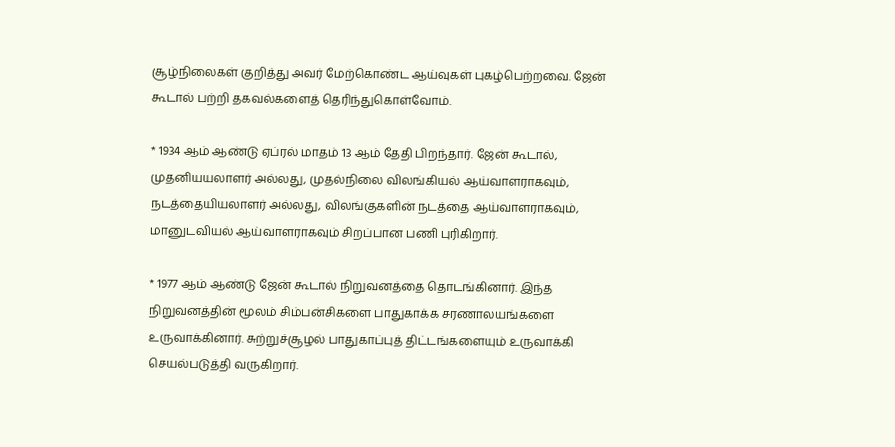சூழ்நிலைகள் குறித்து அவர் மேற்கொண்ட ஆய்வுகள் புகழ்பெற்றவை. ஜேன் கூடால் பற்றி தகவல்களைத் தெரிந்துகொள்வோம்.

* 1934 ஆம் ஆண்டு ஏப்ரல் மாதம் 13 ஆம் தேதி பிறந்தார். ஜேன் கூடால், முதனியயலாளர் அல்லது, முதல்நிலை விலங்கியல் ஆய்வாளராகவும், நடத்தையியலாளர் அல்லது, விலங்குகளின் நடத்தை ஆய்வாளராகவும், மானுடவியல் ஆய்வாளராகவும் சிறப்பான பணி புரிகிறார்.

* 1977 ஆம் ஆண்டு ஜேன் கூடால் நிறுவனத்தை தொடங்கினார். இந்த நிறுவனத்தின் மூலம் சிம்பன்சிகளை பாதுகாக்க சரணாலயங்களை உருவாக்கினார். சுற்றுச்சூழல் பாதுகாப்புத் திட்டங்களையும் உருவாக்கி செயல்படுத்தி வருகிறார்.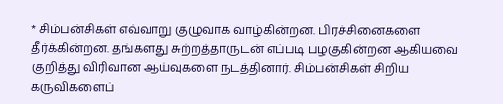* சிம்பன்சிகள் எவ்வாறு குழுவாக வாழ்கின்றன. பிரச்சினைகளை தீர்க்கின்றன. தங்களது சுற்றத்தாருடன் எப்படி பழகுகின்றன ஆகியவை குறித்து விரிவான ஆய்வுகளை நடத்தினார். சிம்பன்சிகள் சிறிய கருவிகளைப்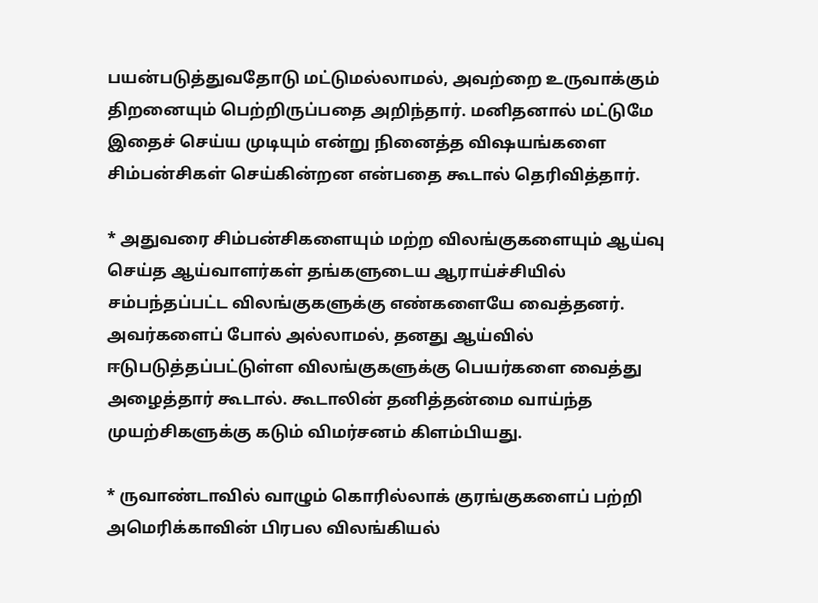பயன்படுத்துவதோடு மட்டுமல்லாமல், அவற்றை உருவாக்கும் திறனையும் பெற்றிருப்பதை அறிந்தார். மனிதனால் மட்டுமே இதைச் செய்ய முடியும் என்று நினைத்த விஷயங்களை சிம்பன்சிகள் செய்கின்றன என்பதை கூடால் தெரிவித்தார்.

* அதுவரை சிம்பன்சிகளையும் மற்ற விலங்குகளையும் ஆய்வு செய்த ஆய்வாளர்கள் தங்களுடைய ஆராய்ச்சியில் சம்பந்தப்பட்ட விலங்குகளுக்கு எண்களையே வைத்தனர். அவர்களைப் போல் அல்லாமல், தனது ஆய்வில் ஈடுபடுத்தப்பட்டுள்ள விலங்குகளுக்கு பெயர்களை வைத்து அழைத்தார் கூடால். கூடாலின் தனித்தன்மை வாய்ந்த  முயற்சிகளுக்கு கடும் விமர்சனம் கிளம்பியது.

* ருவாண்டாவில் வாழும் கொரில்லாக் குரங்குகளைப் பற்றி அமெரிக்காவின் பிரபல விலங்கியல்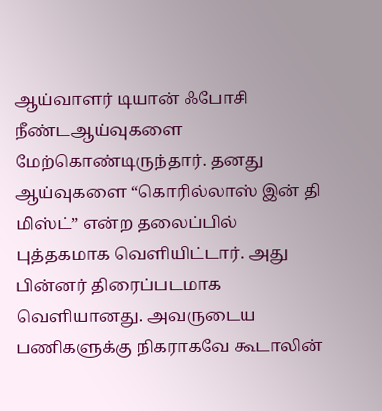ஆய்வாளர் டியான் ஃபோசி நீண்டஆய்வுகளை மேற்கொண்டிருந்தார். தனது ஆய்வுகளை “கொரில்லாஸ் இன் தி மிஸ்ட்” என்ற தலைப்பில் புத்தகமாக வெளியிட்டார். அது பின்னர் திரைப்படமாக வெளியானது. அவருடைய பணிகளுக்கு நிகராகவே கூடாலின்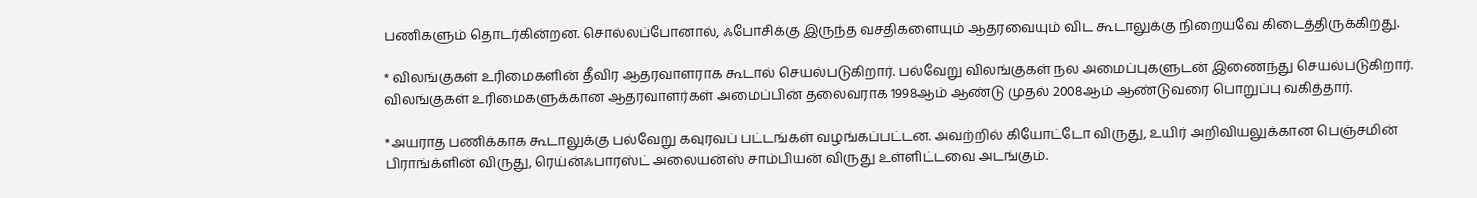பணிகளும் தொடர்கின்றன. சொல்லப்போனால், ஃபோசிக்கு இருந்த வசதிகளையும் ஆதரவையும் விட கூடாலுக்கு நிறையவே கிடைத்திருக்கிறது.

* விலங்குகள் உரிமைகளின் தீவிர ஆதரவாளராக கூடால் செயல்படுகிறார். பல்வேறு விலங்குகள் நல அமைப்புகளுடன் இணைந்து செயல்படுகிறார். விலங்குகள் உரிமைகளுக்கான ஆதரவாளர்கள் அமைப்பின் தலைவராக 1998ஆம் ஆண்டு முதல் 2008ஆம் ஆண்டுவரை பொறுப்பு வகித்தார்.

*அயராத பணிக்காக கூடாலுக்கு பல்வேறு கவுரவப் பட்டங்கள் வழங்கப்பட்டன. அவற்றில் கியோட்டோ விருது, உயிர் அறிவியலுக்கான பெஞ்சமின் பிராங்க்ளின் விருது, ரெய்ன்ஃபாரஸ்ட் அலையன்ஸ் சாம்பியன் விருது உள்ளிட்டவை அடங்கும்.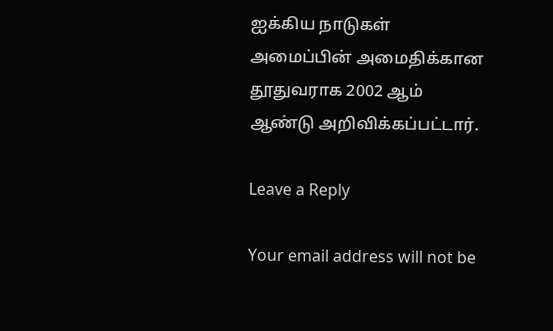ஐக்கிய நாடுகள் அமைப்பின் அமைதிக்கான தூதுவராக 2002 ஆம் ஆண்டு அறிவிக்கப்பட்டார்.

Leave a Reply

Your email address will not be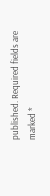published. Required fields are marked *